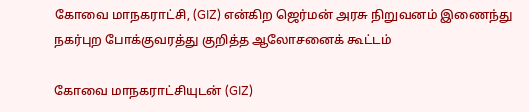கோவை மாநகராட்சி, (GIZ) என்கிற ஜெர்மன் அரசு நிறுவனம் இணைந்து நகர்புற போக்குவரத்து குறித்த ஆலோசனைக் கூட்டம்

கோவை மாநகராட்சியுடன் (GIZ)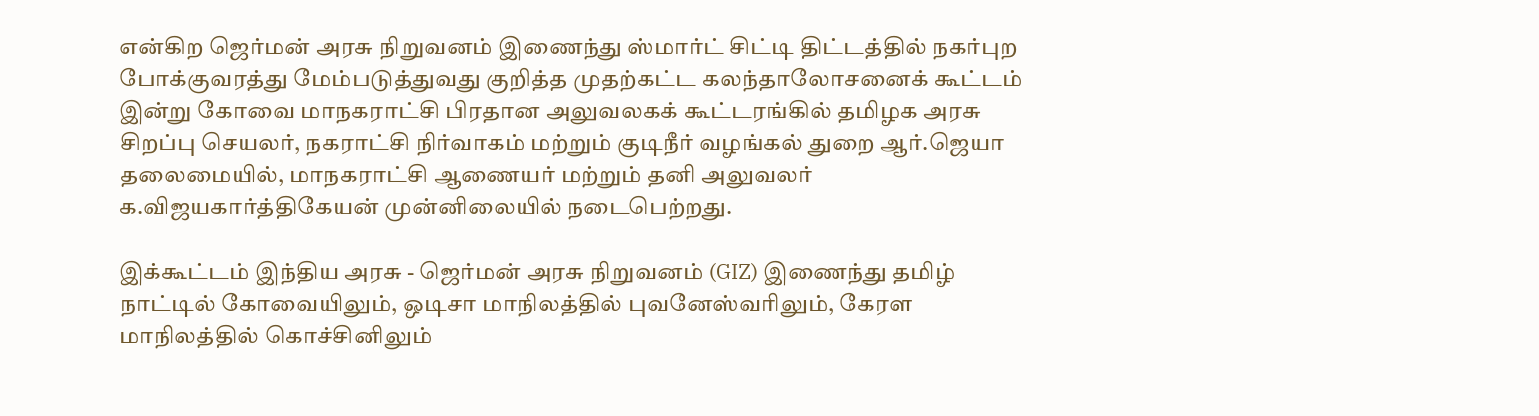என்கிற ஜெர்மன் அரசு நிறுவனம் இணைந்து ஸ்மார்ட் சிட்டி திட்டத்தில் நகர்புற போக்குவரத்து மேம்படுத்துவது குறித்த முதற்கட்ட கலந்தாலோசனைக் கூட்டம் இன்று கோவை மாநகராட்சி பிரதான அலுவலகக் கூட்டரங்கில் தமிழக அரசு சிறப்பு செயலர், நகராட்சி நிர்வாகம் மற்றும் குடிநீர் வழங்கல் துறை ஆர்.ஜெயா தலைமையில், மாநகராட்சி ஆணையர் மற்றும் தனி அலுவலர் க.விஜயகார்த்திகேயன் முன்னிலையில் நடைபெற்றது.

இக்கூட்டம் இந்திய அரசு - ஜெர்மன் அரசு நிறுவனம் (GIZ) இணைந்து தமிழ் நாட்டில் கோவையிலும், ஒடிசா மாநிலத்தில் புவனேஸ்வரிலும், கேரள மாநிலத்தில் கொச்சினிலும்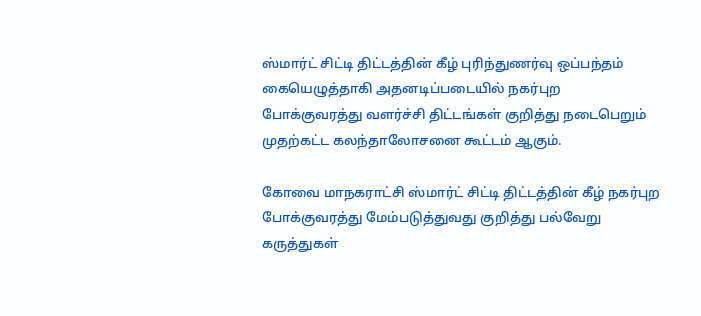ஸ்மார்ட் சிட்டி திட்டத்தின் கீழ் புரிந்துணர்வு ஒப்பந்தம் கையெழுத்தாகி அதனடிப்படையில் நகர்புற போக்குவரத்து வளர்ச்சி திட்டங்கள் குறித்து நடைபெறும் முதற்கட்ட கலந்தாலோசனை கூட்டம் ஆகும்.

கோவை மாநகராட்சி ஸ்மார்ட் சிட்டி திட்டத்தின் கீழ் நகர்புற போக்குவரத்து மேம்படுத்துவது குறித்து பல்வேறு கருத்துகள்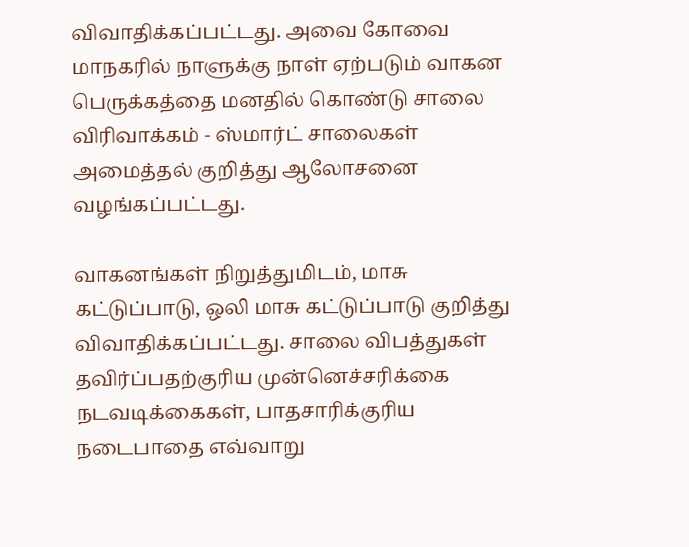விவாதிக்கப்பட்டது. அவை கோவை மாநகரில் நாளுக்கு நாள் ஏற்படும் வாகன பெருக்கத்தை மனதில் கொண்டு சாலை விரிவாக்கம் - ஸ்மார்ட் சாலைகள் அமைத்தல் குறித்து ஆலோசனை வழங்கப்பட்டது.

வாகனங்கள் நிறுத்துமிடம், மாசு கட்டுப்பாடு, ஒலி மாசு கட்டுப்பாடு குறித்து விவாதிக்கப்பட்டது. சாலை விபத்துகள் தவிர்ப்பதற்குரிய முன்னெச்சரிக்கை நடவடிக்கைகள், பாதசாரிக்குரிய நடைபாதை எவ்வாறு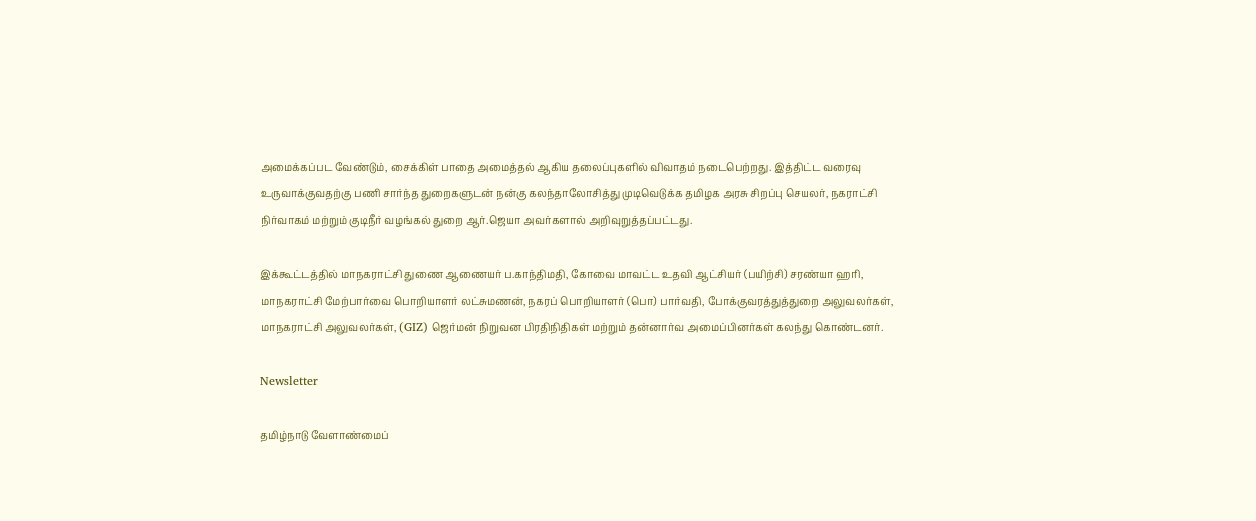அமைக்கப்பட வேண்டும், சைக்கிள் பாதை அமைத்தல் ஆகிய தலைப்புகளில் விவாதம் நடைபெற்றது. இத்திட்ட வரைவு உருவாக்குவதற்கு பணி சார்ந்த துறைகளுடன் நன்கு கலந்தாலோசித்து முடிவெடுக்க தமிழக அரசு சிறப்பு செயலர், நகராட்சி நிர்வாகம் மற்றும் குடிநீர் வழங்கல் துறை ஆர்.ஜெயா அவர்களால் அறிவுறுத்தப்பட்டது.

இக்கூட்டத்தில் மாநகராட்சி துணை ஆணையர் ப.காந்திமதி, கோவை மாவட்ட உதவி ஆட்சியர் (பயிற்சி) சரண்யா ஹரி, மாநகராட்சி மேற்பார்வை பொறியாளர் லட்சுமணன், நகரப் பொறியாளர் (பொ) பார்வதி, போக்குவரத்துத்துறை அலுவலர்கள், மாநகராட்சி அலுவலர்கள், (GIZ) ஜெர்மன் நிறுவன பிரதிநிதிகள் மற்றும் தன்னார்வ அமைப்பினர்கள் கலந்து கொண்டனர்.

Newsletter

தமிழ்நாடு வேளாண்மைப்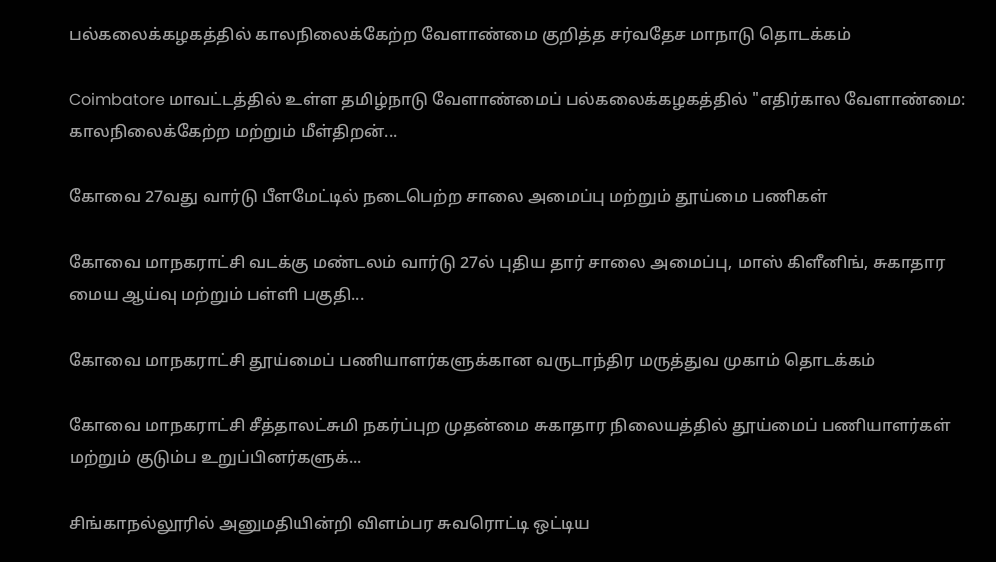பல்கலைக்கழகத்தில் காலநிலைக்கேற்ற வேளாண்மை குறித்த சர்வதேச மாநாடு தொடக்கம்

Coimbatore மாவட்டத்தில் உள்ள தமிழ்நாடு வேளாண்மைப் பல்கலைக்கழகத்தில் "எதிர்கால வேளாண்மை: காலநிலைக்கேற்ற மற்றும் மீள்திறன்...

கோவை 27வது வார்டு பீளமேட்டில் நடைபெற்ற சாலை அமைப்பு மற்றும் தூய்மை பணிகள்

கோவை மாநகராட்சி வடக்கு மண்டலம் வார்டு 27ல் புதிய தார் சாலை அமைப்பு, மாஸ் கிளீனிங், சுகாதார மைய ஆய்வு மற்றும் பள்ளி பகுதி...

கோவை மாநகராட்சி தூய்மைப் பணியாளர்களுக்கான வருடாந்திர மருத்துவ முகாம் தொடக்கம்

கோவை மாநகராட்சி சீத்தாலட்சுமி நகர்ப்புற முதன்மை சுகாதார நிலையத்தில் தூய்மைப் பணியாளர்கள் மற்றும் குடும்ப உறுப்பினர்களுக்...

சிங்காநல்லூரில் அனுமதியின்றி விளம்பர சுவரொட்டி ஒட்டிய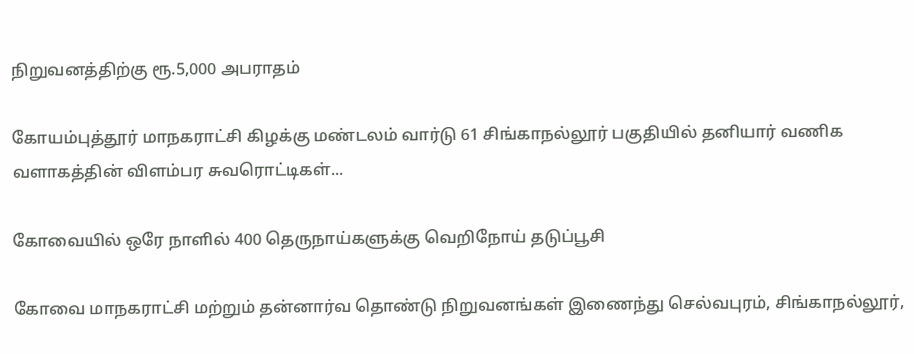நிறுவனத்திற்கு ரூ.5,000 அபராதம்

கோயம்புத்தூர் மாநகராட்சி கிழக்கு மண்டலம் வார்டு 61 சிங்காநல்லூர் பகுதியில் தனியார் வணிக வளாகத்தின் விளம்பர சுவரொட்டிகள்...

கோவையில் ஒரே நாளில் 400 தெருநாய்களுக்கு வெறிநோய் தடுப்பூசி

கோவை மாநகராட்சி மற்றும் தன்னார்வ தொண்டு நிறுவனங்கள் இணைந்து செல்வபுரம், சிங்காநல்லூர்,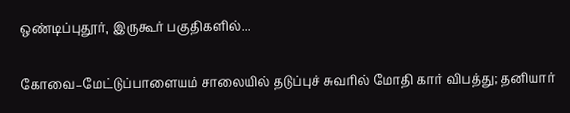ஒண்டிப்புதூர், இருகூர் பகுதிகளில்...

கோவை–மேட்டுப்பாளையம் சாலையில் தடுப்புச் சுவரில் மோதி கார் விபத்து; தனியார்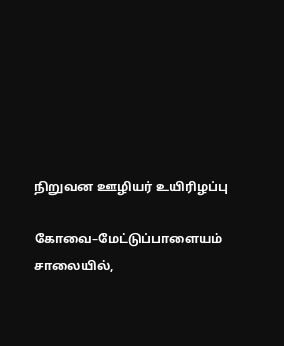நிறுவன ஊழியர் உயிரிழப்பு

கோவை–மேட்டுப்பாளையம் சாலையில்,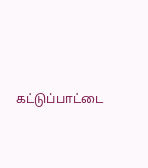கட்டுப்பாட்டை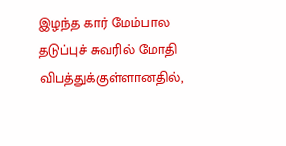இழந்த கார் மேம்பால தடுப்புச் சுவரில் மோதி விபத்துக்குள்ளானதில்,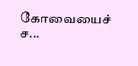கோவையைச் ச...